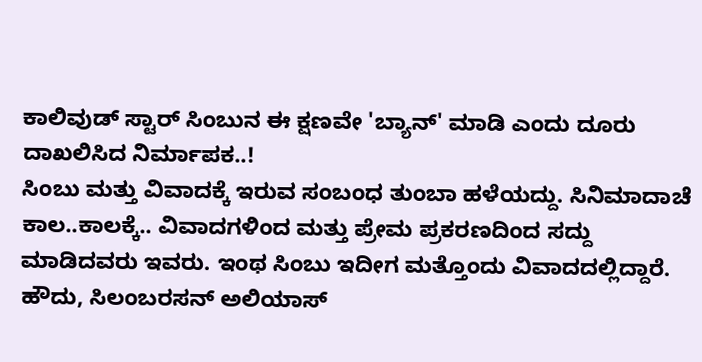ಕಾಲಿವುಡ್ ಸ್ಟಾರ್ ಸಿಂಬುನ ಈ ಕ್ಷಣವೇ 'ಬ್ಯಾನ್' ಮಾಡಿ ಎಂದು ದೂರು ದಾಖಲಿಸಿದ ನಿರ್ಮಾಪಕ..!
ಸಿಂಬು ಮತ್ತು ವಿವಾದಕ್ಕೆ ಇರುವ ಸಂಬಂಧ ತುಂಬಾ ಹಳೆಯದ್ದು. ಸಿನಿಮಾದಾಚೆ ಕಾಲ..ಕಾಲಕ್ಕೆ.. ವಿವಾದಗಳಿಂದ ಮತ್ತು ಪ್ರೇಮ ಪ್ರಕರಣದಿಂದ ಸದ್ದು ಮಾಡಿದವರು ಇವರು. ಇಂಥ ಸಿಂಬು ಇದೀಗ ಮತ್ತೊಂದು ವಿವಾದದಲ್ಲಿದ್ದಾರೆ.
ಹೌದು, ಸಿಲಂಬರಸನ್ ಅಲಿಯಾಸ್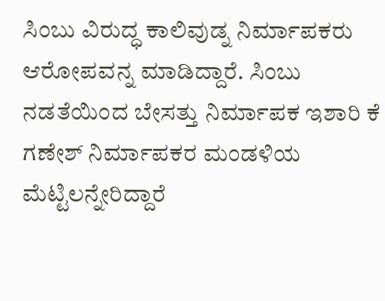ಸಿಂಬು ವಿರುದ್ಧ ಕಾಲಿವುಡ್ನ ನಿರ್ಮಾಪಕರು ಆರೋಪವನ್ನ ಮಾಡಿದ್ದಾರೆ. ಸಿಂಬು ನಡತೆಯಿಂದ ಬೇಸತ್ತು ನಿರ್ಮಾಪಕ ಇಶಾರಿ ಕೆ ಗಣೇಶ್ ನಿರ್ಮಾಪಕರ ಮಂಡಳಿಯ ಮೆಟ್ಟಿಲನ್ನೇರಿದ್ದಾರೆ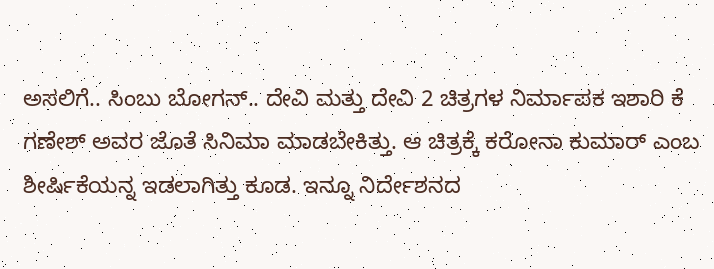ಅಸಲಿಗೆ.. ಸಿಂಬು ಬೋಗನ್.. ದೇವಿ ಮತ್ತು ದೇವಿ 2 ಚಿತ್ರಗಳ ನಿರ್ಮಾಪಕ ಇಶಾರಿ ಕೆ ಗಣೇಶ್ ಅವರ ಜೊತೆ ಸಿನಿಮಾ ಮಾಡಬೇಕಿತ್ತು. ಆ ಚಿತ್ರಕ್ಕೆ ಕರೋನಾ ಕುಮಾರ್ ಎಂಬ ಶೀರ್ಷಿಕೆಯನ್ನ ಇಡಲಾಗಿತ್ತು ಕೂಡ. ಇನ್ನೂ ನಿರ್ದೇಶನದ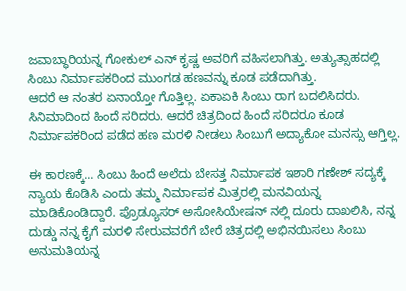ಜವಾಬ್ಧಾರಿಯನ್ನ ಗೋಕುಲ್ ಎನ್ ಕೃಷ್ಣ ಅವರಿಗೆ ವಹಿಸಲಾಗಿತ್ತು. ಅತ್ಯುತ್ಸಾಹದಲ್ಲಿ ಸಿಂಬು ನಿರ್ಮಾಪಕರಿಂದ ಮುಂಗಡ ಹಣವನ್ನು ಕೂಡ ಪಡೆದಾಗಿತ್ತು.
ಆದರೆ ಆ ನಂತರ ಏನಾಯ್ತೋ ಗೊತ್ತಿಲ್ಲ. ಏಕಾಏಕಿ ಸಿಂಬು ರಾಗ ಬದಲಿಸಿದರು. ಸಿನಿಮಾದಿಂದ ಹಿಂದೆ ಸರಿದರು. ಆದರೆ ಚಿತ್ರದಿಂದ ಹಿಂದೆ ಸರಿದರೂ ಕೂಡ ನಿರ್ಮಾಪಕರಿಂದ ಪಡೆದ ಹಣ ಮರಳಿ ನೀಡಲು ಸಿಂಬುಗೆ ಅದ್ಯಾಕೋ ಮನಸ್ಸು ಆಗ್ತಿಲ್ಲ.

ಈ ಕಾರಣಕ್ಕೆ... ಸಿಂಬು ಹಿಂದೆ ಅಲೆದು ಬೇಸತ್ತ ನಿರ್ಮಾಪಕ ಇಶಾರಿ ಗಣೇಶ್ ಸದ್ಯಕ್ಕೆ ನ್ಯಾಯ ಕೊಡಿಸಿ ಎಂದು ತಮ್ಮ ನಿರ್ಮಾಪಕ ಮಿತ್ರರಲ್ಲಿ ಮನವಿಯನ್ನ ಮಾಡಿಕೊಂಡಿದ್ದಾರೆ. ಪ್ರೊಡ್ಯೂಸರ್ ಅಸೋಸಿಯೇಷನ್ ನಲ್ಲಿ ದೂರು ದಾಖಲಿಸಿ, ನನ್ನ ದುಡ್ಡು ನನ್ನ ಕೈಗೆ ಮರಳಿ ಸೇರುವವರೆಗೆ ಬೇರೆ ಚಿತ್ರದಲ್ಲಿ ಅಭಿನಯಿಸಲು ಸಿಂಬು ಅನುಮತಿಯನ್ನ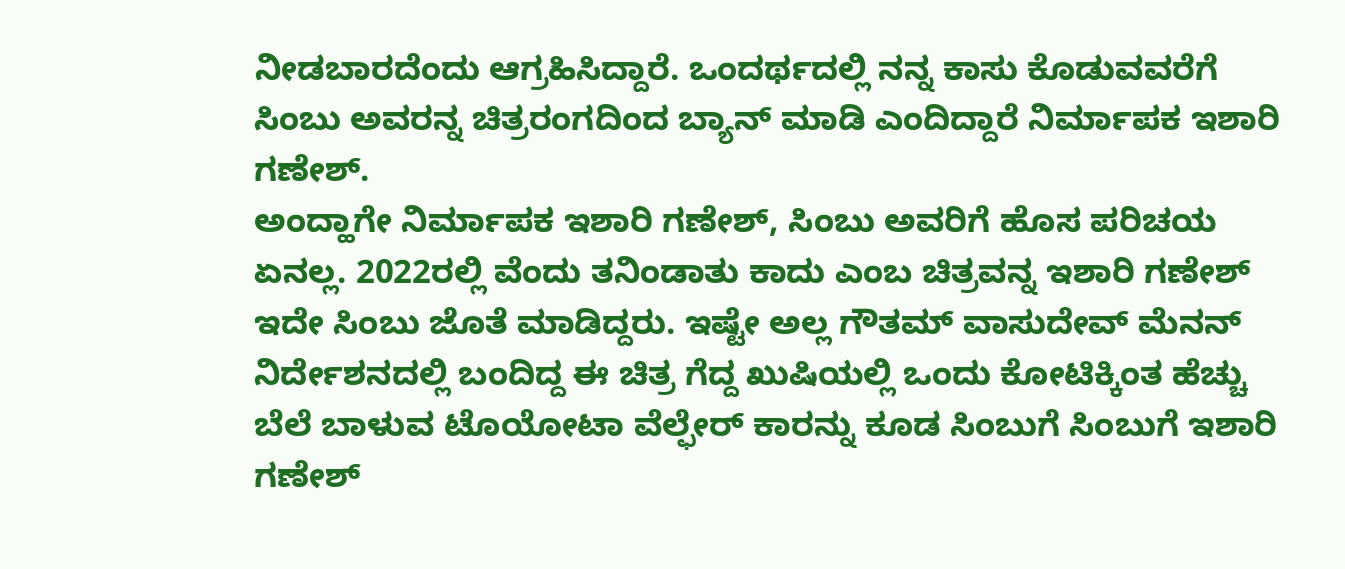ನೀಡಬಾರದೆಂದು ಆಗ್ರಹಿಸಿದ್ದಾರೆ. ಒಂದರ್ಥದಲ್ಲಿ ನನ್ನ ಕಾಸು ಕೊಡುವವರೆಗೆ ಸಿಂಬು ಅವರನ್ನ ಚಿತ್ರರಂಗದಿಂದ ಬ್ಯಾನ್ ಮಾಡಿ ಎಂದಿದ್ದಾರೆ ನಿರ್ಮಾಪಕ ಇಶಾರಿ ಗಣೇಶ್.
ಅಂದ್ಹಾಗೇ ನಿರ್ಮಾಪಕ ಇಶಾರಿ ಗಣೇಶ್, ಸಿಂಬು ಅವರಿಗೆ ಹೊಸ ಪರಿಚಯ ಏನಲ್ಲ. 2022ರಲ್ಲಿ ವೆಂದು ತನಿಂಡಾತು ಕಾದು ಎಂಬ ಚಿತ್ರವನ್ನ ಇಶಾರಿ ಗಣೇಶ್ ಇದೇ ಸಿಂಬು ಜೊತೆ ಮಾಡಿದ್ದರು. ಇಷ್ಟೇ ಅಲ್ಲ ಗೌತಮ್ ವಾಸುದೇವ್ ಮೆನನ್ ನಿರ್ದೇಶನದಲ್ಲಿ ಬಂದಿದ್ದ ಈ ಚಿತ್ರ ಗೆದ್ದ ಖುಷಿಯಲ್ಲಿ ಒಂದು ಕೋಟಿಕ್ಕಿಂತ ಹೆಚ್ಚು ಬೆಲೆ ಬಾಳುವ ಟೊಯೋಟಾ ವೆಲ್ಫೇರ್ ಕಾರನ್ನು ಕೂಡ ಸಿಂಬುಗೆ ಸಿಂಬುಗೆ ಇಶಾರಿ ಗಣೇಶ್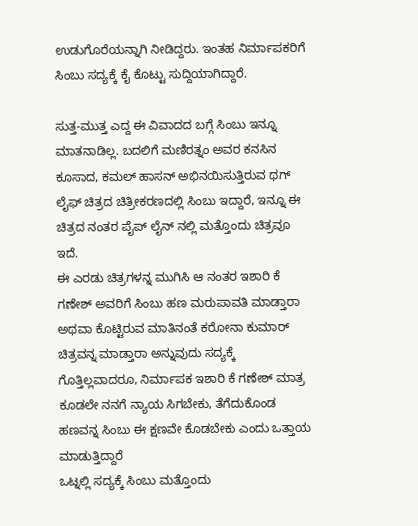ಉಡುಗೊರೆಯನ್ನಾಗಿ ನೀಡಿದ್ದರು. ಇಂತಹ ನಿರ್ಮಾಪಕರಿಗೆ ಸಿಂಬು ಸದ್ಯಕ್ಕೆ ಕೈ ಕೊಟ್ಟು ಸುದ್ದಿಯಾಗಿದ್ದಾರೆ.

ಸುತ್ತ-ಮುತ್ತ ಎದ್ದ ಈ ವಿವಾದದ ಬಗ್ಗೆ ಸಿಂಬು ಇನ್ನೂ ಮಾತನಾಡಿಲ್ಲ. ಬದಲಿಗೆ ಮಣಿರತ್ನಂ ಅವರ ಕನಸಿನ ಕೂಸಾದ, ಕಮಲ್ ಹಾಸನ್ ಅಭಿನಯಿಸುತ್ತಿರುವ ಥಗ್ ಲೈಫ್ ಚಿತ್ರದ ಚಿತ್ರೀಕರಣದಲ್ಲಿ ಸಿಂಬು ಇದ್ದಾರೆ, ಇನ್ನೂ ಈ ಚಿತ್ರದ ನಂತರ ಪೈಪ್ ಲೈನ್ ನಲ್ಲಿ ಮತ್ತೊಂದು ಚಿತ್ರವೂ ಇದೆ.
ಈ ಎರಡು ಚಿತ್ರಗಳನ್ನ ಮುಗಿಸಿ ಆ ನಂತರ ಇಶಾರಿ ಕೆ ಗಣೇಶ್ ಅವರಿಗೆ ಸಿಂಬು ಹಣ ಮರುಪಾವತಿ ಮಾಡ್ತಾರಾ ಅಥವಾ ಕೊಟ್ಟಿರುವ ಮಾತಿನಂತೆ ಕರೋನಾ ಕುಮಾರ್ ಚಿತ್ರವನ್ನ ಮಾಡ್ತಾರಾ ಅನ್ನುವುದು ಸದ್ಯಕ್ಕೆ ಗೊತ್ತಿಲ್ಲವಾದರೂ, ನಿರ್ಮಾಪಕ ಇಶಾರಿ ಕೆ ಗಣೇಶ್ ಮಾತ್ರ ಕೂಡಲೇ ನನಗೆ ನ್ಯಾಯ ಸಿಗಬೇಕು, ತೆಗೆದುಕೊಂಡ ಹಣವನ್ನ ಸಿಂಬು ಈ ಕ್ಷಣವೇ ಕೊಡಬೇಕು ಎಂದು ಒತ್ತಾಯ ಮಾಡುತ್ತಿದ್ದಾರೆ
ಒಟ್ನಲ್ಲಿ ಸದ್ಯಕ್ಕೆ ಸಿಂಬು ಮತ್ತೊಂದು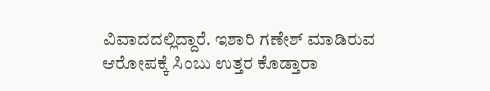ವಿವಾದದಲ್ಲಿದ್ದಾರೆ. ಇಶಾರಿ ಗಣೇಶ್ ಮಾಡಿರುವ ಆರೋಪಕ್ಕೆ ಸಿಂಬು ಉತ್ತರ ಕೊಡ್ತಾರಾ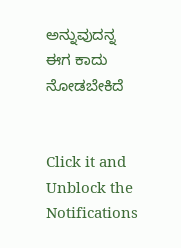ಅನ್ನುವುದನ್ನ ಈಗ ಕಾದು ನೋಡಬೇಕಿದೆ


Click it and Unblock the Notifications